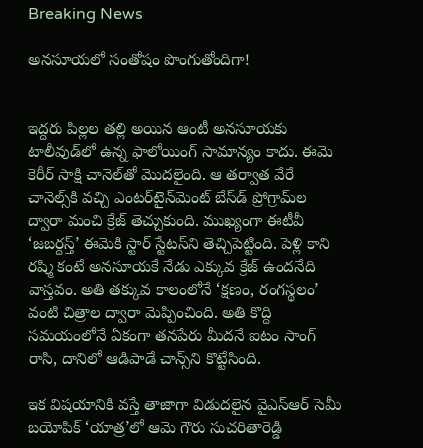Breaking News

అనసూయలో సంతోషం పొంగుతోందిగా!


ఇద్దరు పిల్లల తల్లి అయిన ఆంటీ అనసూయకు టాలీవుడ్‌లో ఉన్న ఫాలోయింగ్‌ సామాన్యం కాదు. ఈమె కెరీర్‌ సాక్షి చానెల్‌తో మొదలైంది. ఆ తర్వాత వేరే చానెల్స్‌కి వచ్చి ఎంటర్‌టైన్‌మెంట్‌ బేస్‌డ్‌ ప్రోగ్రామ్‌ల ద్వారా మంచి క్రేజ్‌ తెచ్చుకుంది. ముఖ్యంగా ఈటీవీ ‘జబర్దస్త్‌’ ఈమెకి స్టార్‌ స్టేటస్‌ని తెచ్చిపెట్టింది. పెళ్లి కాని రష్మి కంటే అనసూయకే నేడు ఎక్కువ క్రేజ్‌ ఉందనేది వాస్తవం. అతి తక్కువ కాలంలోనే ‘క్షణం, రంగస్థలం’ వంటి చిత్రాల ద్వారా మెప్పించింది. అతి కొద్ది సమయంలోనే ఏకంగా తనపేరు మీదనే ఐటం సాంగ్‌ రాసి, దానిలో ఆడిపాడే చాన్స్‌ని కొట్టేసింది.

ఇక విషయానికి వస్తే తాజాగా విడుదలైన వైఎస్‌ఆర్‌ సెమీ బయోపిక్‌ ‘యాత్ర’లో ఆమె గౌరు సుచరితారెడ్డి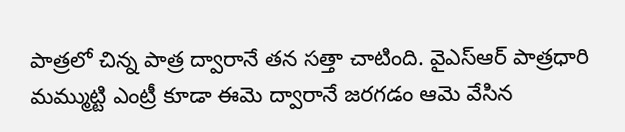పాత్రలో చిన్న పాత్ర ద్వారానే తన సత్తా చాటింది. వైఎస్‌ఆర్‌ పాత్రధారి మమ్ముట్టి ఎంట్రీ కూడా ఈమె ద్వారానే జరగడం ఆమె వేసిన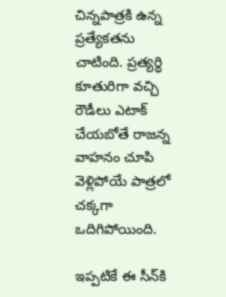చిన్నపాత్రకి ఉన్న ప్రత్యేకతను చాటింది. ప్రత్యర్ధి కూతురిగా వచ్చి రౌడీలు ఎటాక్‌ చేయబోతే రాజన్న వాహనం చూపి వెళ్లిపోయే పాత్రలో చక్కగా ఒదిగిపోయింది.

ఇప్పటికే ఈ సీన్‌కి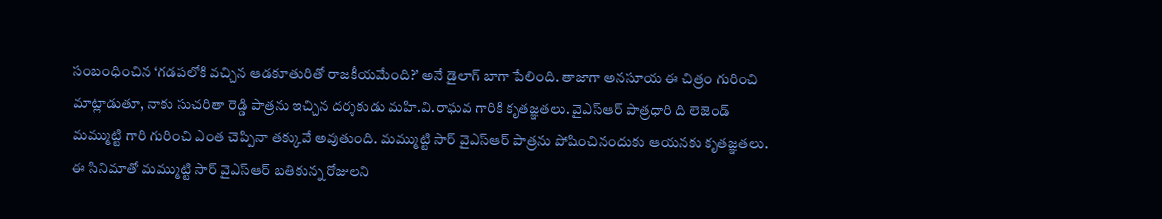సంబంధించిన ‘గడపలోకి వచ్చిన ఆడకూతురితో రాజకీయమేంది?’ అనే డైలాగ్‌ బాగా పేలింది. తాజాగా అనసూయ ఈ చిత్రం గురించి మాట్లాడుతూ, నాకు సుచరితా రెడ్డి పాత్రను ఇచ్చిన దర్శకుడు మహి.వి.రాఘవ గారికి కృతజ్ఞతలు. వైఎస్‌ఆర్‌ పాత్రధారి ది లెజెండ్‌ మమ్ముట్టి గారి గురించి ఎంత చెప్పినా తక్కువే అవుతుంది. మమ్ముట్టి సార్‌ వైఎస్‌ఆర్‌ పాత్రను పోషించినందుకు ఆయనకు కృతజ్ఞతలు. ఈ సినిమాతో మమ్ముట్టి సార్‌ వైఎస్‌ఆర్‌ బతికున్న రోజులని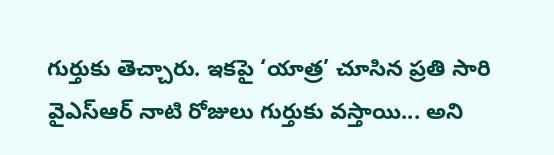గుర్తుకు తెచ్చారు. ఇకపై ‘యాత్ర’ చూసిన ప్రతి సారి వైఎస్‌ఆర్‌ నాటి రోజులు గుర్తుకు వస్తాయి... అని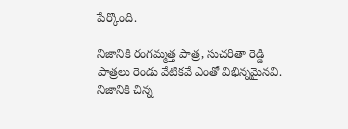పేర్కొంది.

నిజానికి రంగమ్మత్త పాత్ర, సుచరితా రెడ్డి పాత్రలు రెండు వేటికవే ఎంతో విభిన్నమైనవి. నిజానికి చిన్న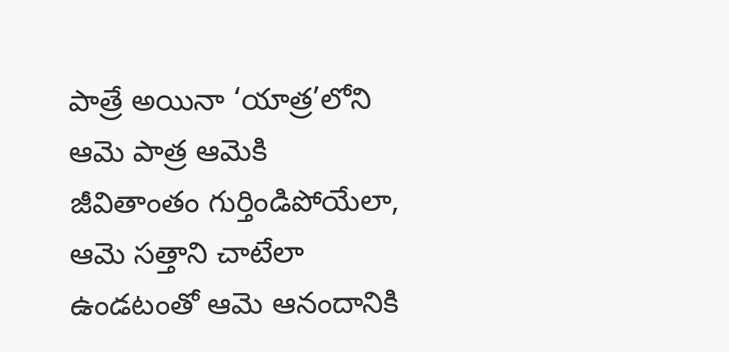పాత్రే అయినా ‘యాత్ర’లోని ఆమె పాత్ర ఆమెకి జీవితాంతం గుర్తిండిపోయేలా, ఆమె సత్తాని చాటేలా ఉండటంతో ఆమె ఆనందానికి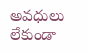అవధులు లేకుండా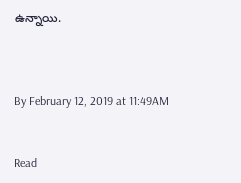ఉన్నాయి.



By February 12, 2019 at 11:49AM


Read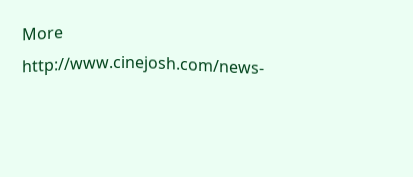More http://www.cinejosh.com/news-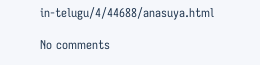in-telugu/4/44688/anasuya.html

No comments